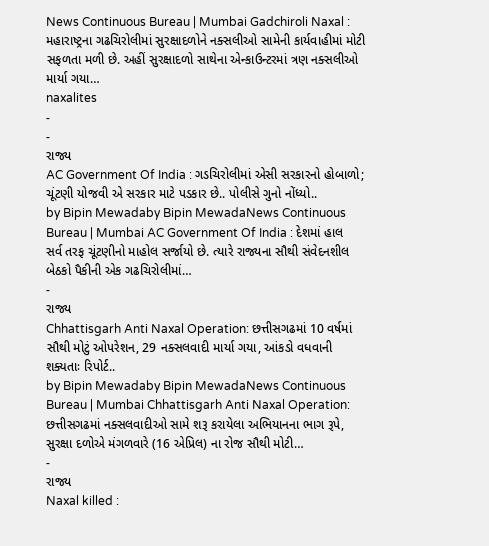News Continuous Bureau | Mumbai Gadchiroli Naxal : મહારાષ્ટ્રના ગઢચિરોલીમાં સુરક્ષાદળોને નક્સલીઓ સામેની કાર્યવાહીમાં મોટી સફળતા મળી છે. અહીં સુરક્ષાદળો સાથેના એન્કાઉન્ટરમાં ત્રણ નક્સલીઓ માર્યા ગયા…
naxalites
-
-
રાજ્ય
AC Government Of India : ગડચિરોલીમાં એસી સરકારનો હોબાળો; ચૂંટણી યોજવી એ સરકાર માટે પડકાર છે.. પોલીસે ગુનો નોંધ્યો..
by Bipin Mewadaby Bipin MewadaNews Continuous Bureau | Mumbai AC Government Of India : દેશમાં હાલ સર્વ તરફ ચૂંટણીનો માહોલ સર્જાયો છે. ત્યારે રાજ્યના સૌથી સંવેદનશીલ બેઠકો પૈકીની એક ગઢચિરોલીમાં…
-
રાજ્ય
Chhattisgarh Anti Naxal Operation: છત્તીસગઢમાં 10 વર્ષમાં સૌથી મોટું ઓપરેશન, 29 નક્સલવાદી માર્યા ગયા, આંકડો વધવાની શક્યતાઃ રિપોર્ટ..
by Bipin Mewadaby Bipin MewadaNews Continuous Bureau | Mumbai Chhattisgarh Anti Naxal Operation: છત્તીસગઢમાં નક્સલવાદીઓ સામે શરૂ કરાયેલા અભિયાનના ભાગ રૂપે, સુરક્ષા દળોએ મંગળવારે (16 એપ્રિલ) ના રોજ સૌથી મોટી…
-
રાજ્ય
Naxal killed :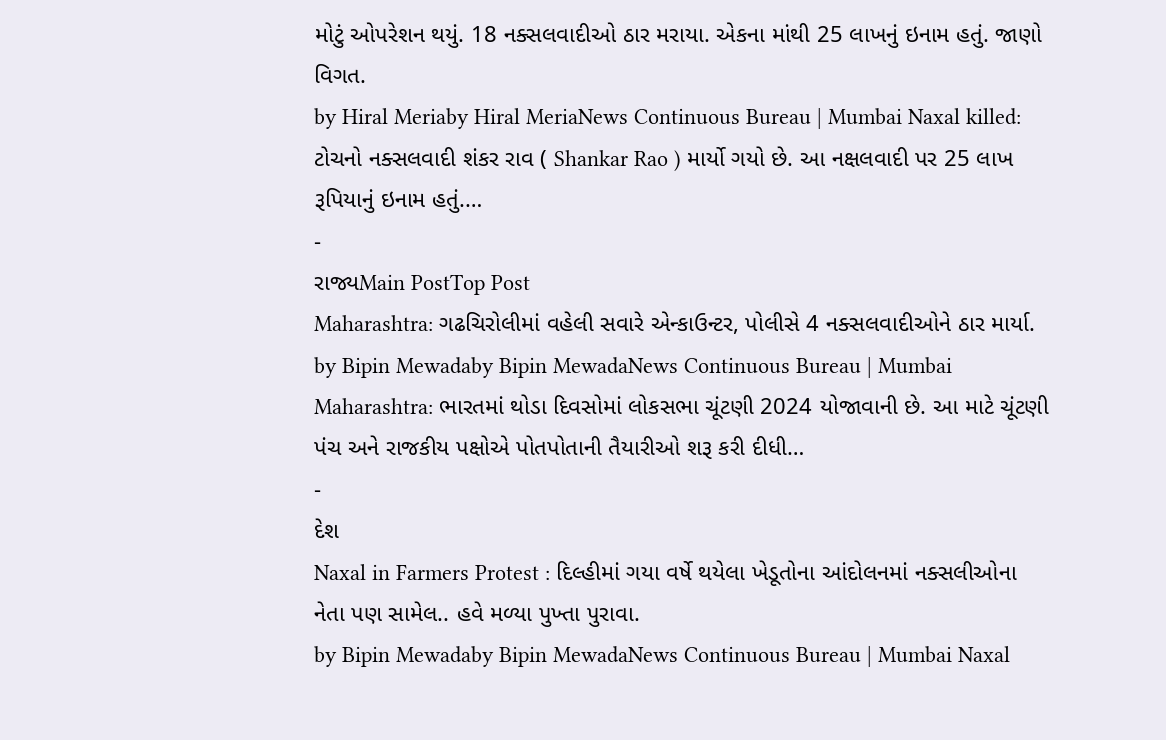મોટું ઓપરેશન થયું. 18 નક્સલવાદીઓ ઠાર મરાયા. એકના માંથી 25 લાખનું ઇનામ હતું. જાણો વિગત.
by Hiral Meriaby Hiral MeriaNews Continuous Bureau | Mumbai Naxal killed: ટોચનો નક્સલવાદી શંકર રાવ ( Shankar Rao ) માર્યો ગયો છે. આ નક્ષલવાદી પર 25 લાખ રૂપિયાનું ઇનામ હતું.…
-
રાજ્યMain PostTop Post
Maharashtra: ગઢચિરોલીમાં વહેલી સવારે એન્કાઉન્ટર, પોલીસે 4 નક્સલવાદીઓને ઠાર માર્યા.
by Bipin Mewadaby Bipin MewadaNews Continuous Bureau | Mumbai Maharashtra: ભારતમાં થોડા દિવસોમાં લોકસભા ચૂંટણી 2024 યોજાવાની છે. આ માટે ચૂંટણી પંચ અને રાજકીય પક્ષોએ પોતપોતાની તૈયારીઓ શરૂ કરી દીધી…
-
દેશ
Naxal in Farmers Protest : દિલ્હીમાં ગયા વર્ષે થયેલા ખેડૂતોના આંદોલનમાં નક્સલીઓના નેતા પણ સામેલ.. હવે મળ્યા પુખ્તા પુરાવા.
by Bipin Mewadaby Bipin MewadaNews Continuous Bureau | Mumbai Naxal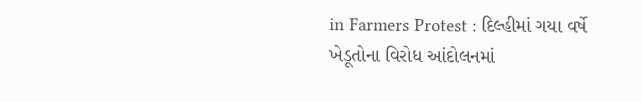in Farmers Protest : દિલ્હીમાં ગયા વર્ષે ખેડૂતોના વિરોધ આંદોલનમાં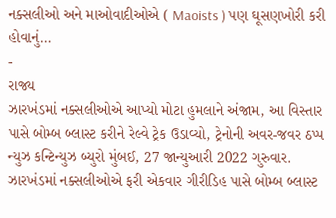નક્સલીઓ અને માઓવાદીઓએ ( Maoists ) પણ ઘૂસણખોરી કરી હોવાનું…
-
રાજ્ય
ઝારખંડમાં નક્સલીઓએ આપ્યો મોટા હુમલાને અંજામ, આ વિસ્તાર પાસે બોમ્બ બ્લાસ્ટ કરીને રેલ્વે ટ્રેક ઉડાવ્યો, ટ્રેનોની અવર-જવર ઠપ્પ
ન્યુઝ કન્ટિન્યુઝ બ્યુરો મુંબઈ, 27 જાન્યુઆરી 2022 ગુરુવાર. ઝારખંડમાં નક્સલીઓએ ફરી એકવાર ગીરીડિહ પાસે બોમ્બ બ્લાસ્ટ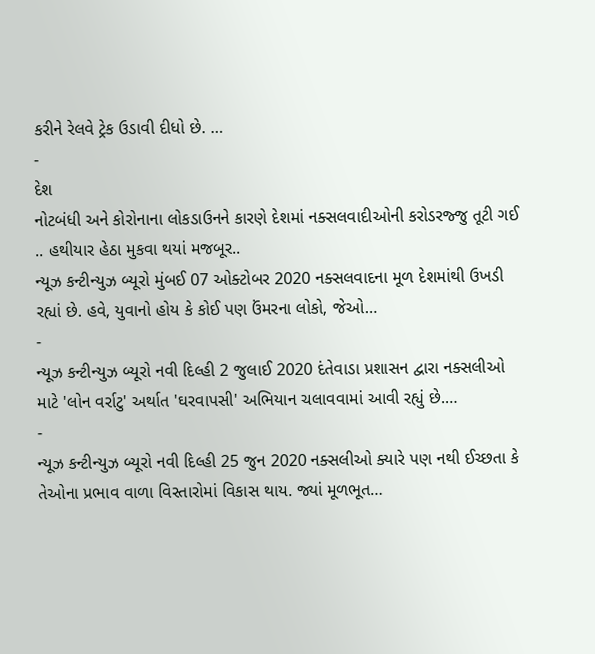કરીને રેલવે ટ્રેક ઉડાવી દીધો છે. …
-
દેશ
નોટબંધી અને કોરોનાના લોકડાઉનને કારણે દેશમાં નક્સલવાદીઓની કરોડરજ્જુ તૂટી ગઈ .. હથીયાર હેઠા મુકવા થયાં મજબૂર..
ન્યૂઝ કન્ટીન્યુઝ બ્યૂરો મુંબઈ 07 ઓક્ટોબર 2020 નક્સલવાદના મૂળ દેશમાંથી ઉખડી રહ્યાં છે. હવે, યુવાનો હોય કે કોઈ પણ ઉંમરના લોકો, જેઓ…
-
ન્યૂઝ કન્ટીન્યુઝ બ્યૂરો નવી દિલ્હી 2 જુલાઈ 2020 દંતેવાડા પ્રશાસન દ્વારા નક્સલીઓ માટે 'લોન વર્રાટુ' અર્થાત 'ઘરવાપસી' અભિયાન ચલાવવામાં આવી રહ્યું છે.…
-
ન્યૂઝ કન્ટીન્યુઝ બ્યૂરો નવી દિલ્હી 25 જુન 2020 નક્સલીઓ ક્યારે પણ નથી ઈચ્છતા કે તેઓના પ્રભાવ વાળા વિસ્તારોમાં વિકાસ થાય. જ્યાં મૂળભૂત…